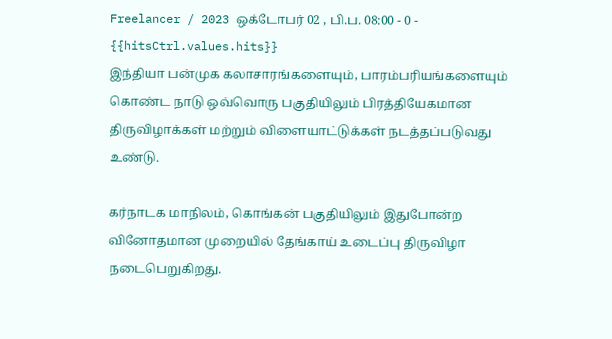Freelancer / 2023 ஒக்டோபர் 02 , பி.ப. 08:00 - 0 - {{hitsCtrl.values.hits}}
இந்தியா பன்முக கலாசாரங்களையும், பாரம்பரியங்களையும் கொண்ட நாடு ஒவ்வொரு பகுதியிலும் பிரத்தியேகமான திருவிழாக்கள் மற்றும் விளையாட்டுக்கள் நடத்தப்படுவது உண்டு.

கர்நாடக மாநிலம், கொங்கன் பகுதியிலும் இதுபோன்ற வினோதமான முறையில் தேங்காய் உடைப்பு திருவிழா நடைபெறுகிறது.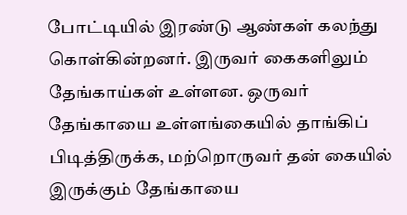போட்டியில் இரண்டு ஆண்கள் கலந்து கொள்கின்றனர். இருவர் கைகளிலும் தேங்காய்கள் உள்ளன. ஒருவர் தேங்காயை உள்ளங்கையில் தாங்கிப் பிடித்திருக்க, மற்றொருவர் தன் கையில் இருக்கும் தேங்காயை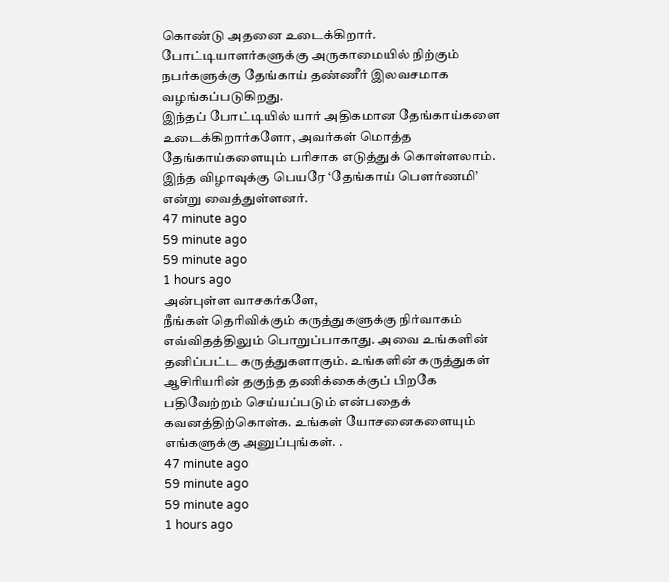கொண்டு அதனை உடைக்கிறார். போட்டியாளர்களுக்கு அருகாமையில் நிற்கும் நபர்களுக்கு தேங்காய் தண்ணீர் இலவசமாக வழங்கப்படுகிறது.
இந்தப் போட்டியில் யார் அதிகமான தேங்காய்களை உடைக்கிறார்களோ, அவர்கள் மொத்த தேங்காய்களையும் பரிசாக எடுத்துக் கொள்ளலாம். இந்த விழாவுக்கு பெயரே ‘தேங்காய் பௌர்ணமி’ என்று வைத்துள்ளனர்.
47 minute ago
59 minute ago
59 minute ago
1 hours ago
அன்புள்ள வாசகர்களே,
நீங்கள் தெரிவிக்கும் கருத்துகளுக்கு நிர்வாகம் எவ்விதத்திலும் பொறுப்பாகாது. அவை உங்களின் தனிப்பட்ட கருத்துகளாகும். உங்களின் கருத்துகள் ஆசிரியரின் தகுந்த தணிக்கைக்குப் பிறகே பதிவேற்றம் செய்யப்படும் என்பதைக் கவனத்திற்கொள்க. உங்கள் யோசனைகளையும் எங்களுக்கு அனுப்புங்கள். .
47 minute ago
59 minute ago
59 minute ago
1 hours ago